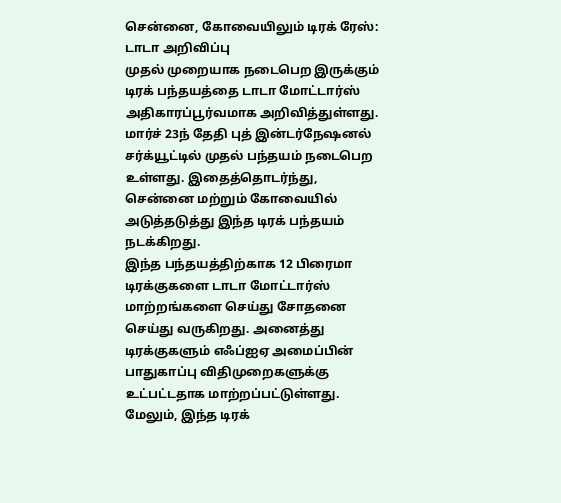சென்னை, கோவையிலும் டிரக் ரேஸ்: டாடா அறிவிப்பு
முதல் முறையாக நடைபெற இருக்கும் டிரக் பந்தயத்தை டாடா மோட்டார்ஸ் அதிகாரப்பூர்வமாக அறிவித்துள்ளது. மார்ச் 23ந் தேதி புத் இன்டர்நேஷனல் சர்க்யூட்டில் முதல் பந்தயம் நடைபெற உள்ளது. இதைத்தொடர்ந்து, சென்னை மற்றும் கோவையில் அடுத்தடுத்து இந்த டிரக் பந்தயம் நடக்கிறது.
இந்த பந்தயத்திற்காக 12 பிரைமா டிரக்குகளை டாடா மோட்டார்ஸ் மாற்றங்களை செய்து சோதனை செய்து வருகிறது. அனைத்து டிரக்குகளும் எஃப்ஐஏ அமைப்பின் பாதுகாப்பு விதிமுறைகளுக்கு உட்பட்டதாக மாற்றப்பட்டுள்ளது. மேலும், இந்த டிரக்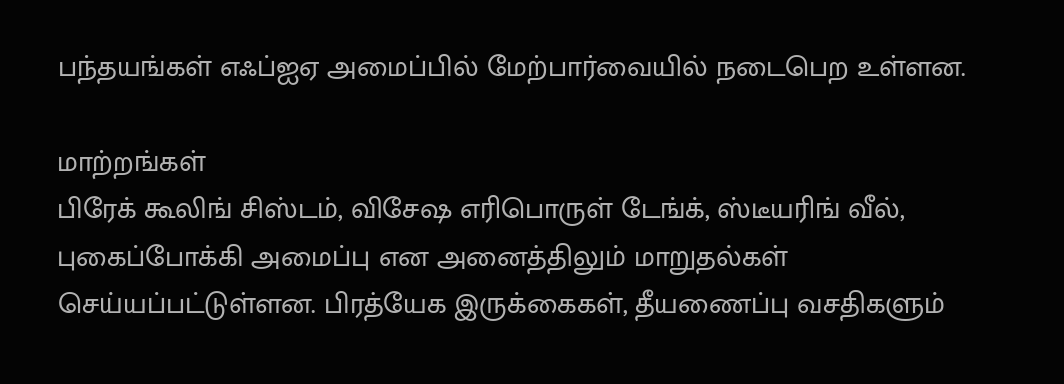பந்தயங்கள் எஃப்ஐஏ அமைப்பில் மேற்பார்வையில் நடைபெற உள்ளன.

மாற்றங்கள்
பிரேக் கூலிங் சிஸ்டம், விசேஷ எரிபொருள் டேங்க், ஸ்டீயரிங் வீல், புகைப்போக்கி அமைப்பு என அனைத்திலும் மாறுதல்கள் செய்யப்பட்டுள்ளன. பிரத்யேக இருக்கைகள், தீயணைப்பு வசதிகளும்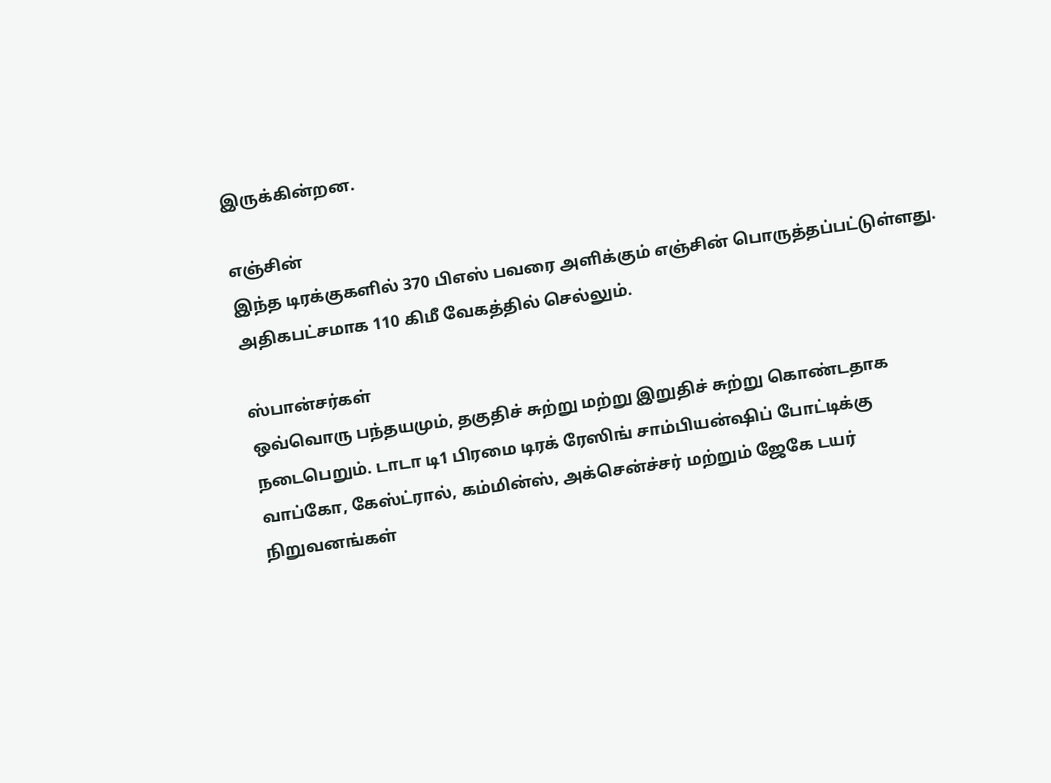இருக்கின்றன.

எஞ்சின்
இந்த டிரக்குகளில் 370 பிஎஸ் பவரை அளிக்கும் எஞ்சின் பொருத்தப்பட்டுள்ளது. அதிகபட்சமாக 110 கிமீ வேகத்தில் செல்லும்.

ஸ்பான்சர்கள்
ஒவ்வொரு பந்தயமும், தகுதிச் சுற்று மற்று இறுதிச் சுற்று கொண்டதாக நடைபெறும். டாடா டி1 பிரமை டிரக் ரேஸிங் சாம்பியன்ஷிப் போட்டிக்கு வாப்கோ, கேஸ்ட்ரால், கம்மின்ஸ், அக்சென்ச்சர் மற்றும் ஜேகே டயர் நிறுவனங்கள்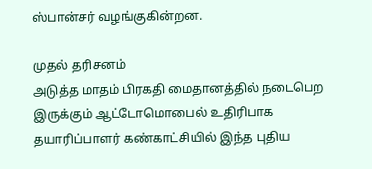ஸ்பான்சர் வழங்குகின்றன.

முதல் தரிசனம்
அடுத்த மாதம் பிரகதி மைதானத்தில் நடைபெற இருக்கும் ஆட்டோமொபைல் உதிரிபாக தயாரிப்பாளர் கண்காட்சியில் இந்த புதிய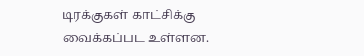டிரக்குகள் காட்சிக்கு வைக்கப்பட உள்ளன.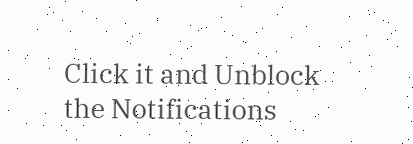Click it and Unblock the Notifications